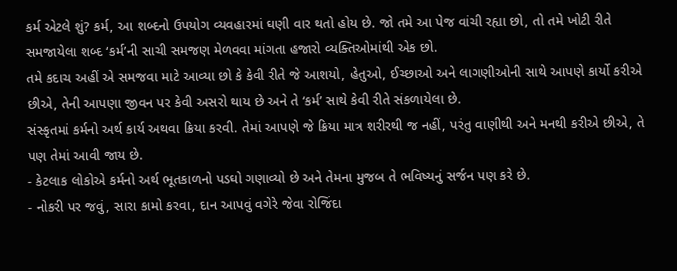કર્મ એટલે શું? કર્મ, આ શબ્દનો ઉપયોગ વ્યવહારમાં ઘણી વાર થતો હોય છે. જો તમે આ પેજ વાંચી રહ્યા છો, તો તમે ખોટી રીતે સમજાયેલા શબ્દ ‘કર્મ’ની સાચી સમજણ મેળવવા માંગતા હજારો વ્યક્તિઓમાંથી એક છો.
તમે કદાચ અહીં એ સમજવા માટે આવ્યા છો કે કેવી રીતે જે આશયો, હેતુઓ, ઈચ્છાઓ અને લાગણીઓની સાથે આપણે કાર્યો કરીએ છીએ, તેની આપણા જીવન પર કેવી અસરો થાય છે અને તે ‘કર્મ’ સાથે કેવી રીતે સંકળાયેલા છે.
સંસ્કૃતમાં કર્મનો અર્થ કાર્ય અથવા ક્રિયા કરવી. તેમાં આપણે જે ક્રિયા માત્ર શરીરથી જ નહીં, પરંતુ વાણીથી અને મનથી કરીએ છીએ, તે પણ તેમાં આવી જાય છે.
- કેટલાક લોકોએ કર્મનો અર્થ ભૂતકાળનો પડઘો ગણાવ્યો છે અને તેમના મુજબ તે ભવિષ્યનું સર્જન પણ કરે છે.
- નોકરી પર જવું, સારા કામો કરવા, દાન આપવું વગેરે જેવા રોજિંદા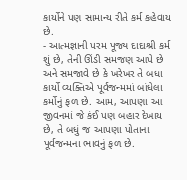કાર્યોને પણ સામાન્ય રીતે કર્મ કહેવાય છે.
- આત્મજ્ઞાની પરમ પૂજ્ય દાદાશ્રી કર્મ શું છે, તેની ઊંડી સમજણ આપે છે અને સમજાવે છે કે ખરેખર તે બધા કાર્યો વ્યક્તિએ પૂર્વજન્મમાં બાંધેલા કર્મોનું ફળ છે. આમ, આપણા આ જીવનમાં જે કંઈ પણ બહાર દેખાય છે, તે બધું જ આપણા પોતાના પૂર્વજન્મના ભાવનું ફળ છે.